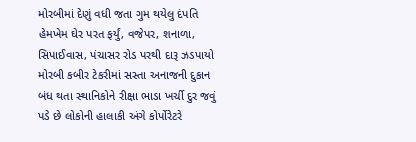મોરબીમાં દેણું વધી જતા ગુમ થયેલુ દંપતિ હેમખેમ ઘેર પરત ફર્યું, વજેપર, શનાળા, સિપાઈવાસ, પંચાસર રોડ પરથી દારૂ ઝડપાયો મોરબી કબીર ટેકરીમાં સસ્તા અનાજની દુકાન બંધ થતા સ્થાનિકોને રીક્ષા ભાડા ખર્ચી દુર જવું પડે છે લોકોની હાલાકી અંગે કોર્પોરેટરે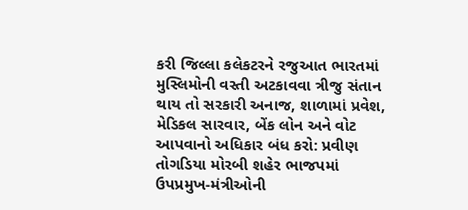કરી જિલ્લા કલેકટરને રજુઆત ભારતમાં મુસ્લિમોની વસ્તી અટકાવવા ત્રીજુ સંતાન થાય તો સરકારી અનાજ, શાળામાં પ્રવેશ, મેડિકલ સારવાર, બેંક લોન અને વોટ આપવાનો અધિકાર બંધ કરો: પ્રવીણ તોગડિયા મોરબી શહેર ભાજપમાં ઉપપ્રમુખ-મંત્રીઓની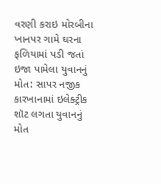વરણી કરાઇ મોરબીના ખાનપર ગામે ઘરના ફળિયામાં પડી જતાં ઇજા પામેલા યુવાનનું મોત: સાપર નજીક કારખાનામાં ઇલેક્ટ્રીક શૉટ લગતા યુવાનનું મોત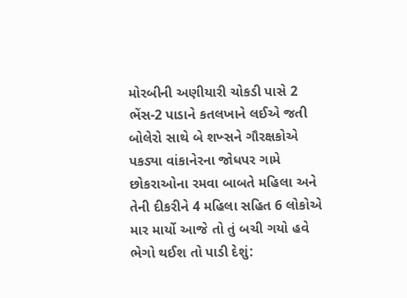મોરબીની અણીયારી ચોકડી પાસે 2 ભેંસ-2 પાડાને કતલખાને લઈએ જતી બોલેરો સાથે બે શખ્સને ગૌરક્ષકોએ પકડ્યા વાંકાનેરના જોધપર ગામે છોકરાઓના રમવા બાબતે મહિલા અને તેની દીકરીને 4 મહિલા સહિત 6 લોકોએ માર માર્યો આજે તો તું બચી ગયો હવે ભેગો થઈશ તો પાડી દેશું: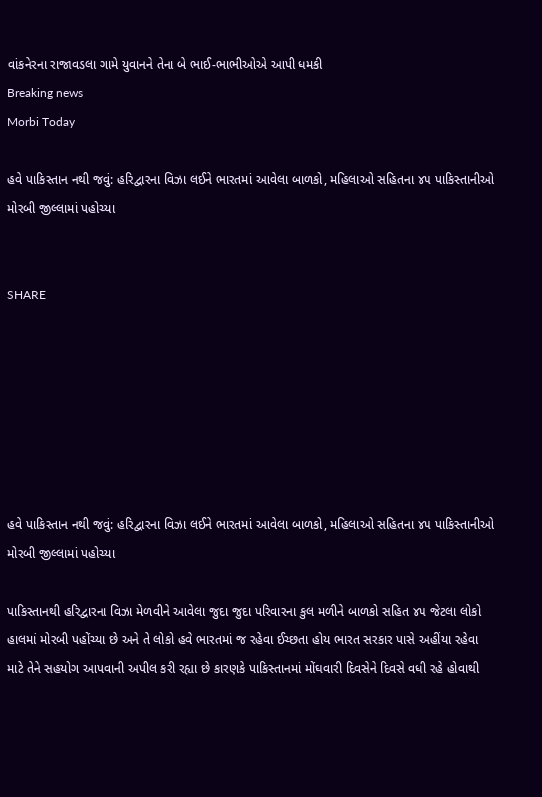વાંકનેરના રાજાવડલા ગામે યુવાનને તેના બે ભાઈ-ભાભીઓએ આપી ધમકી
Breaking news
Morbi Today

હવે પાકિસ્તાન નથી જવું: હરિદ્વારના વિઝા લઈને ભારતમાં આવેલા બાળકો, મહિલાઓ સહિતના ૪૫ પાકિસ્તાનીઓ મોરબી જીલ્લામાં પહોચ્યા


SHARE







હવે પાકિસ્તાન નથી જવું: હરિદ્વારના વિઝા લઈને ભારતમાં આવેલા બાળકો, મહિલાઓ સહિતના ૪૫ પાકિસ્તાનીઓ મોરબી જીલ્લામાં પહોચ્યા

પાકિસ્તાનથી હરિદ્વારના વિઝા મેળવીને આવેલા જુદા જુદા પરિવારના કુલ મળીને બાળકો સહિત ૪૫ જેટલા લોકો હાલમાં મોરબી પહોંચ્યા છે અને તે લોકો હવે ભારતમાં જ રહેવા ઈચ્છતા હોય ભારત સરકાર પાસે અહીંયા રહેવા માટે તેને સહયોગ આપવાની અપીલ કરી રહ્યા છે કારણકે પાકિસ્તાનમાં મોંઘવારી દિવસેને દિવસે વધી રહે હોવાથી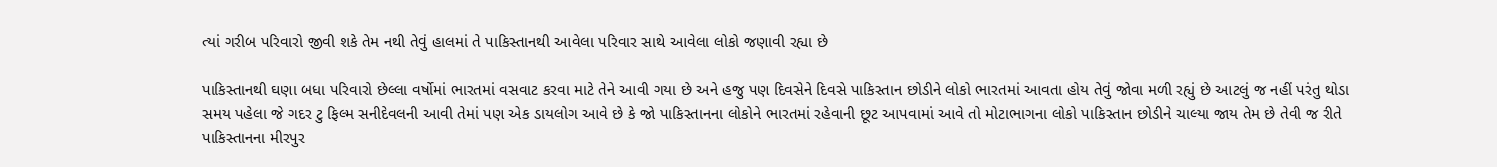ત્યાં ગરીબ પરિવારો જીવી શકે તેમ નથી તેવું હાલમાં તે પાકિસ્તાનથી આવેલા પરિવાર સાથે આવેલા લોકો જણાવી રહ્યા છે

પાકિસ્તાનથી ઘણા બધા પરિવારો છેલ્લા વર્ષોમાં ભારતમાં વસવાટ કરવા માટે તેને આવી ગયા છે અને હજુ પણ દિવસેને દિવસે પાકિસ્તાન છોડીને લોકો ભારતમાં આવતા હોય તેવું જોવા મળી રહ્યું છે આટલું જ નહીં પરંતુ થોડા સમય પહેલા જે ગદર ટુ ફિલ્મ સનીદેવલની આવી તેમાં પણ એક ડાયલોગ આવે છે કે જો પાકિસ્તાનના લોકોને ભારતમાં રહેવાની છૂટ આપવામાં આવે તો મોટાભાગના લોકો પાકિસ્તાન છોડીને ચાલ્યા જાય તેમ છે તેવી જ રીતે પાકિસ્તાનના મીરપુર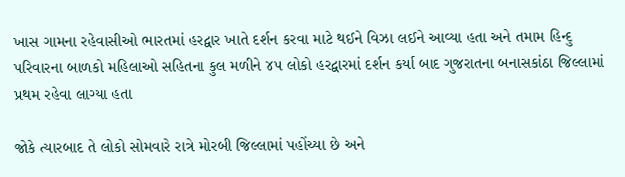ખાસ ગામના રહેવાસીઓ ભારતમાં હરદ્વાર ખાતે દર્શન કરવા માટે થઈને વિઝા લઈને આવ્યા હતા અને તમામ હિન્દુ પરિવારના બાળકો મહિલાઓ સહિતના કુલ મળીને ૪૫ લોકો હરદ્વારમાં દર્શન કર્યા બાદ ગુજરાતના બનાસકાંઠા જિલ્લામાં પ્રથમ રહેવા લાગ્યા હતા

જોકે ત્યારબાદ તે લોકો સોમવારે રાત્રે મોરબી જિલ્લામાં પહોંચ્યા છે અને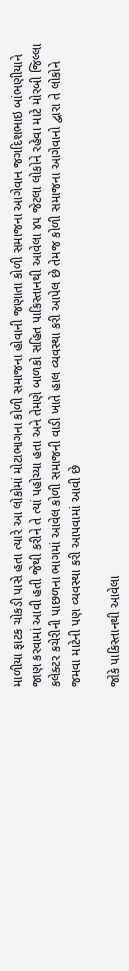માળીયા ફાટક ચોકડી પાસે હતા ત્યારે આ લોકોમાં મોટાભાગના કોળી સમાજના હોવાની જણાતા કોળી સમાજના આગેવાન જગદિશભાઇ બાંભણીયાને જાણ કરવામાં આવી હતી જેથી કરીને તે ત્યાં પહોચ્યા હતા અને તેમણે બાળકો સહિત પાકિસ્તાનથી આવેલા ૪૫ જેટલા લોકોને રહેવા માટે મોરબી જિલ્લા કલેક્ટર કચેરીની પાછળના ભાગમાં આવેલ કોળી સમાજની વાડી ખાતે હાલ વ્યવસ્થા કરી આપેલ છે તેમજ કોળી સમાજના આગેવાનો દ્વારા તે લોકોને જમવા માટેની પણ વ્યવસ્થા કરી આપવામાં આવી છે

જોકે પાકિસ્તાનથી આવેલા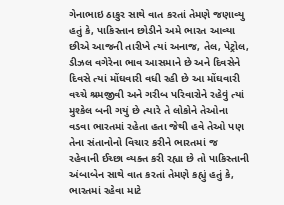ગેનાભાઇ ઠાકુર સાથે વાત કરતાં તેમણે જણાવ્યુ હતું કે, પાકિસ્તાન છોડીને અમે ભારત આવ્યા છીએ આજની તારીખે ત્યાં અનાજ, તેલ, પેટ્રોલ, ડીઝલ વગેરેના ભાવ આસમાને છે અને દિવસેને દિવસે ત્યાં મોંઘવારી વધી રહી છે આ મોંઘવારી વચ્ચે શ્રમજીવી અને ગરીબ પરિવારોને રહેવું ત્યાં મુશ્કેલ બની ગયું છે ત્યારે તે લોકોને તેઓના વડવા ભારતમાં રહેતા હતા જેથી હવે તેઓ પણ તેના સંતાનોનો વિચાર કરીને ભારતમાં જ રહેવાની ઈચ્છા વ્યક્ત કરી રહ્યા છે તો પાકિસ્તાની અંબાબેન સાથે વાત કરતાં તેમણે કહ્યું હતું કે, ભારતમાં રહેવા માટે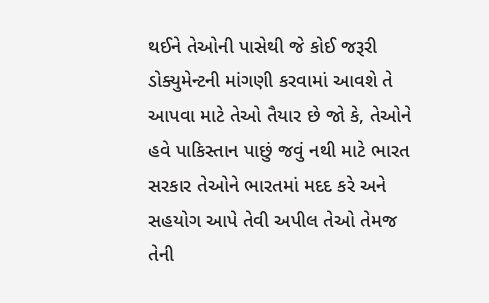થઈને તેઓની પાસેથી જે કોઈ જરૂરી ડોક્યુમેન્ટની માંગણી કરવામાં આવશે તે આપવા માટે તેઓ તૈયાર છે જો કે, તેઓને હવે પાકિસ્તાન પાછું જવું નથી માટે ભારત સરકાર તેઓને ભારતમાં મદદ કરે અને સહયોગ આપે તેવી અપીલ તેઓ તેમજ તેની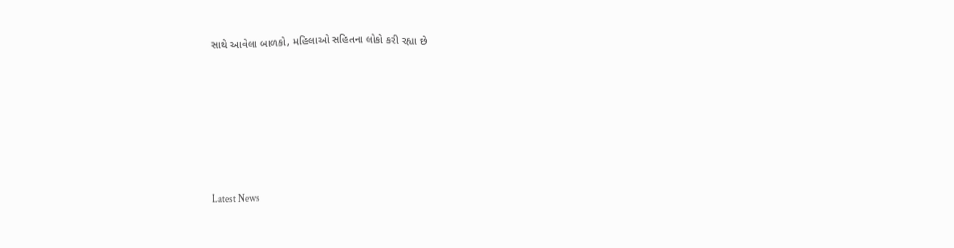સાથે આવેલા બાળકો, મહિલાઓ સહિતના લોકો કરી રહ્યા છે






Latest News